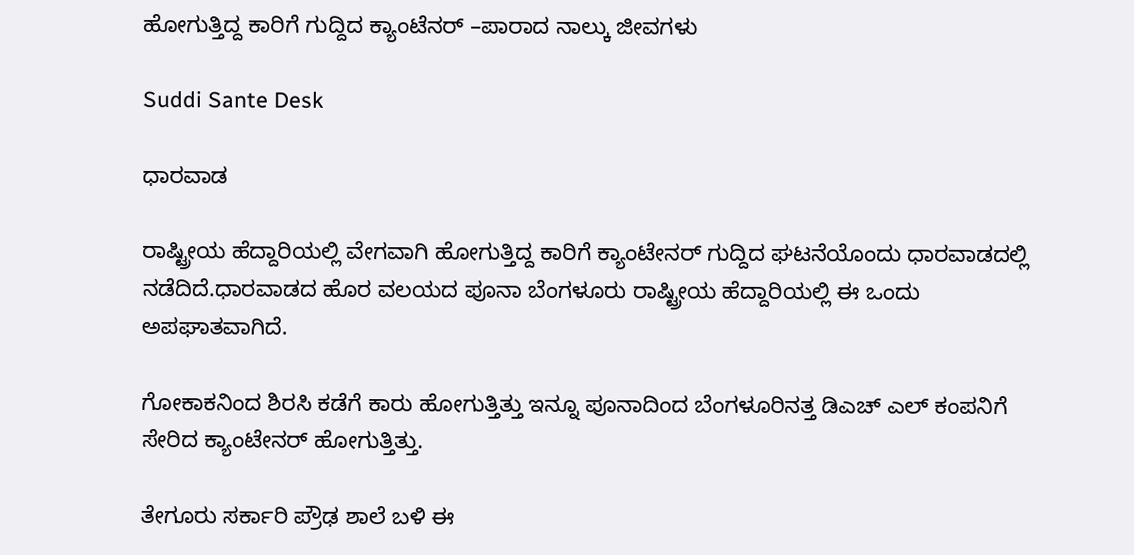ಹೋಗುತ್ತಿದ್ದ ಕಾರಿಗೆ ಗುದ್ದಿದ ಕ್ಯಾಂಟೆನರ್ –ಪಾರಾದ ನಾಲ್ಕು ಜೀವಗಳು

Suddi Sante Desk

ಧಾರವಾಡ

ರಾಷ್ಟ್ರೀಯ ಹೆದ್ದಾರಿಯಲ್ಲಿ ವೇಗವಾಗಿ ಹೋಗುತ್ತಿದ್ದ ಕಾರಿಗೆ ಕ್ಯಾಂಟೇನರ್ ಗುದ್ದಿದ ಘಟನೆಯೊಂದು ಧಾರವಾಡದಲ್ಲಿ ನಡೆದಿದೆ.ಧಾರವಾಡದ ಹೊರ ವಲಯದ ಪೂನಾ ಬೆಂಗಳೂರು ರಾಷ್ಟ್ರೀಯ ಹೆದ್ದಾರಿಯಲ್ಲಿ ಈ ಒಂದು ಅಪಘಾತವಾಗಿದೆ.

ಗೋಕಾಕನಿಂದ ಶಿರಸಿ ಕಡೆಗೆ ಕಾರು ಹೋಗುತ್ತಿತ್ತು ಇನ್ನೂ ಪೂನಾದಿಂದ ಬೆಂಗಳೂರಿನತ್ತ ಡಿಎಚ್ ಎಲ್ ಕಂಪನಿಗೆ ಸೇರಿದ ಕ್ಯಾಂಟೇನರ್ ಹೋಗುತ್ತಿತ್ತು.

ತೇಗೂರು ಸರ್ಕಾರಿ ಪ್ರೌಢ ಶಾಲೆ ಬಳಿ ಈ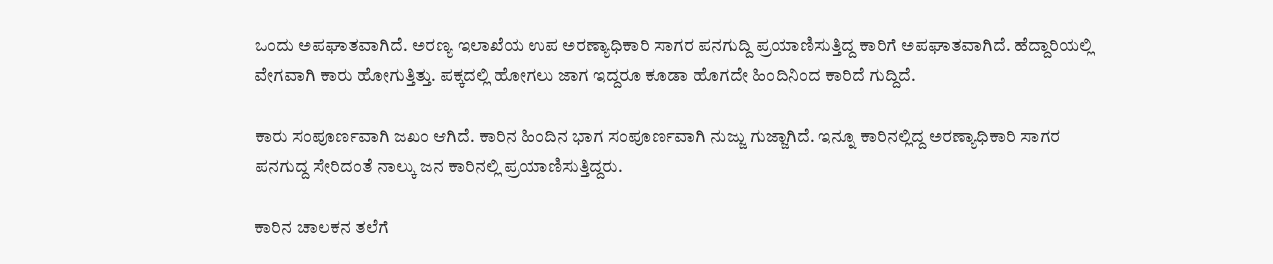ಒಂದು ಅಪಘಾತವಾಗಿದೆ. ಅರಣ್ಯ ಇಲಾಖೆಯ ಉಪ ಅರಣ್ಯಾಧಿಕಾರಿ ಸಾಗರ ಪನಗುದ್ದಿ ಪ್ರಯಾಣಿಸುತ್ತಿದ್ದ ಕಾರಿಗೆ ಅಪಘಾತವಾಗಿದೆ. ಹೆದ್ದಾರಿಯಲ್ಲಿ ವೇಗವಾಗಿ ಕಾರು ಹೋಗುತ್ತಿತ್ತು. ಪಕ್ಕದಲ್ಲಿ ಹೋಗಲು ಜಾಗ ಇದ್ದರೂ ಕೂಡಾ ಹೊಗದೇ ಹಿಂದಿನಿಂದ ಕಾರಿದೆ ಗುದ್ದಿದೆ.

ಕಾರು ಸಂಪೂರ್ಣವಾಗಿ ಜಖಂ ಆಗಿದೆ. ಕಾರಿನ ಹಿಂದಿನ ಭಾಗ ಸಂಪೂರ್ಣವಾಗಿ ನುಜ್ಜು ಗುಜ್ಜಾಗಿದೆ. ಇನ್ನೂ ಕಾರಿನಲ್ಲಿದ್ದ ಅರಣ್ಯಾಧಿಕಾರಿ ಸಾಗರ ಪನಗುದ್ದ ಸೇರಿದಂತೆ ನಾಲ್ಕು ಜನ ಕಾರಿನಲ್ಲಿ ಪ್ರಯಾಣಿಸುತ್ತಿದ್ದರು.

ಕಾರಿನ ಚಾಲಕನ ತಲೆಗೆ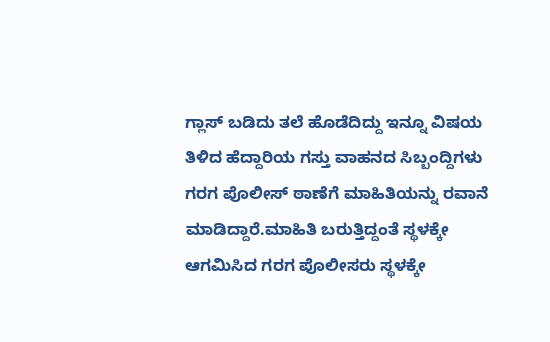ಗ್ಲಾಸ್ ಬಡಿದು ತಲೆ ಹೊಡೆದಿದ್ದು ಇನ್ನೂ ವಿಷಯ ತಿಳಿದ ಹೆದ್ದಾರಿಯ ಗಸ್ತು ವಾಹನದ ಸಿಬ್ಬಂದ್ದಿಗಳು ಗರಗ ಪೊಲೀಸ್ ಠಾಣೆಗೆ ಮಾಹಿತಿಯನ್ನು ರವಾನೆ ಮಾಡಿದ್ದಾರೆ.ಮಾಹಿತಿ ಬರುತ್ತಿದ್ದಂತೆ ಸ್ಥಳಕ್ಕೇ ಆಗಮಿಸಿದ ಗರಗ ಪೊಲೀಸರು ಸ್ಥಳಕ್ಕೇ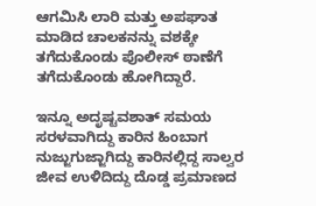ಆಗಮಿಸಿ ಲಾರಿ ಮತ್ತು ಅಪಘಾತ ಮಾಡಿದ ಚಾಲಕನನ್ನು ವಶಕ್ಕೇ ತಗೆದುಕೊಂಡು ಪೊಲೀಸ್ ಠಾಣೆಗೆ ತಗೆದುಕೊಂಡು ಹೋಗಿದ್ದಾರೆ.

ಇನ್ನೂ ಅದೃಷ್ಟವಶಾತ್ ಸಮಯ ಸರಳವಾಗಿದ್ದು ಕಾರಿನ ಹಿಂಬಾಗ ನುಜ್ಜುಗುಜ್ಜಾಗಿದ್ದು ಕಾರಿನಲ್ಲಿದ್ದ ಸಾಲ್ವರ ಜೀವ ಉಳಿದಿದ್ದು ದೊಡ್ಡ ಪ್ರಮಾಣದ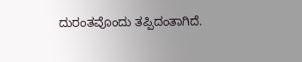ದುರಂತವೊಂದು ತಪ್ಪಿದಂತಾಗಿದೆ.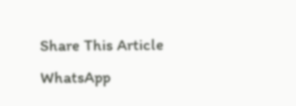Share This Article
WhatsApp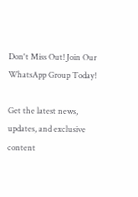Don't Miss Out! Join Our WhatsApp Group Today!

Get the latest news, updates, and exclusive content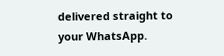delivered straight to your WhatsApp.